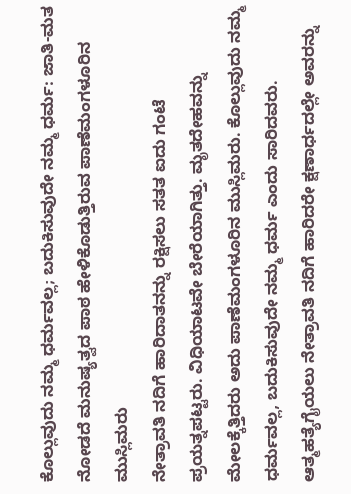ಕೊಲ್ಲುವುದು ನಮ್ಮ ಧರ್ಮವಲ್ಲ; ಬದುಕಿಸುವುದೇ ನಮ್ಮ ಧರ್ಮ: ಜಾತಿ-ಮತ ನೋಡದೆ ಮನುಷ್ಯತ್ವದ ಪಾಠ ಹೇಳಿಕೊಡುತ್ತಿರುವ ಪಾಣೆಮಂಗಳೂರಿನ ಮುಸ್ಲಿಮರು
ನೇತ್ರಾವತಿ ನದಿಗೆ ಹಾರಿದಾತನನ್ನು ರಕ್ಷಿಸಲು ಸತತ ಐದು ಗಂಟೆ ಪ್ರಯತ್ನಪಟ್ಟರು. ವಿಧಿಯಾಟವೇ ಬೇರೆಯಾಗಿತ್ತು. ಮೃತದೇಹವನ್ನು ಮೇಲಕ್ಕೆತ್ತಿದರು ಅದು ಪಾಣೆಮಂಗಳೂರಿನ ಮುಸ್ಲಿಮರು. ಕೊಲ್ಲುವುದು ನಮ್ಮ ಧರ್ಮವಲ್ಲ, ಬದುಕಿಸುವುದೇ ನಮ್ಮ ಧರ್ಮ ಎಂದು ಸಾರಿದವರು. ಆತ್ಮಹತ್ಯೆಗೈಯಲು ನೇತ್ರಾವತಿ ನದಿಗೆ ಹಾರಿದರೇ ಕ್ಷಣಾರ್ಧದಲ್ಲೇ ಅವರನ್ನು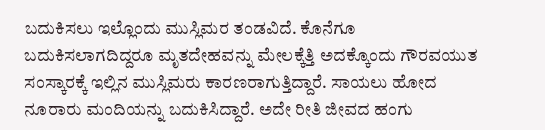ಬದುಕಿಸಲು ಇಲ್ಲೊಂದು ಮುಸ್ಲಿಮರ ತಂಡವಿದೆ. ಕೊನೆಗೂ ಬದುಕಿಸಲಾಗದಿದ್ದರೂ ಮೃತದೇಹವನ್ನು ಮೇಲಕ್ಕೆತ್ತಿ ಅದಕ್ಕೊಂದು ಗೌರವಯುತ ಸಂಸ್ಕಾರಕ್ಕೆ ಇಲ್ಲಿನ ಮುಸ್ಲಿಮರು ಕಾರಣರಾಗುತ್ತಿದ್ದಾರೆ. ಸಾಯಲು ಹೋದ ನೂರಾರು ಮಂದಿಯನ್ನು ಬದುಕಿಸಿದ್ದಾರೆ. ಅದೇ ರೀತಿ ಜೀವದ ಹಂಗು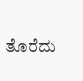ತೊರೆದು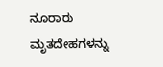ನೂರಾರು ಮೃತದೇಹಗಳನ್ನು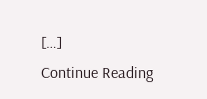[…]
Continue Reading